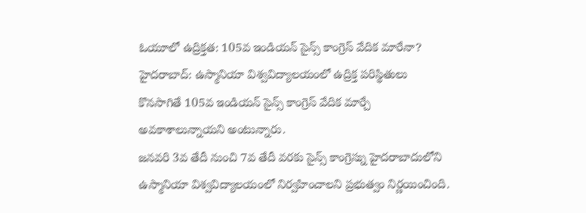ఓయూలో ఉద్రిక్తత: 105వ ఇండియన్ సైన్స్ కాంగ్రెస్ వేదిక మారేనా?
హైదరాబాద్: ఉస్మానియా విశ్వవిద్యాలయంలో ఉద్రిక్త పరిస్థితులు కొనసాగితే 105వ ఇండియన్ సైన్స్ కాంగ్రెస్ వేదిక మార్చే అవకాశాలున్నాయని అంటున్నారు.
జనవరి 3వ తేదీ నుంచి 7వ తేదీ వరకు సైన్స్ కాంగ్రెస్ను హైదరాబాదులోని ఉస్మానియా విశ్వవిద్యాలయంలో నిర్వహించాలని ప్రభుత్వం నిర్ణయించింది.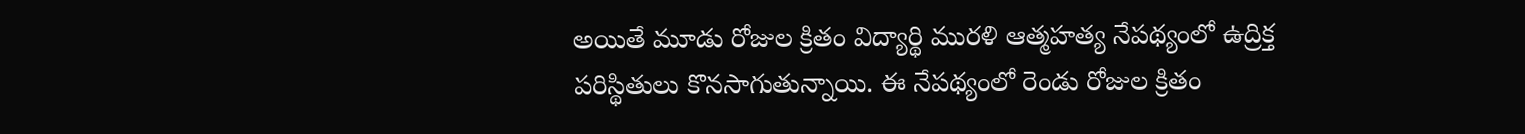అయితే మూడు రోజుల క్రితం విద్యార్థి మురళి ఆత్మహత్య నేపథ్యంలో ఉద్రిక్త పరిస్థితులు కొనసాగుతున్నాయి. ఈ నేపథ్యంలో రెండు రోజుల క్రితం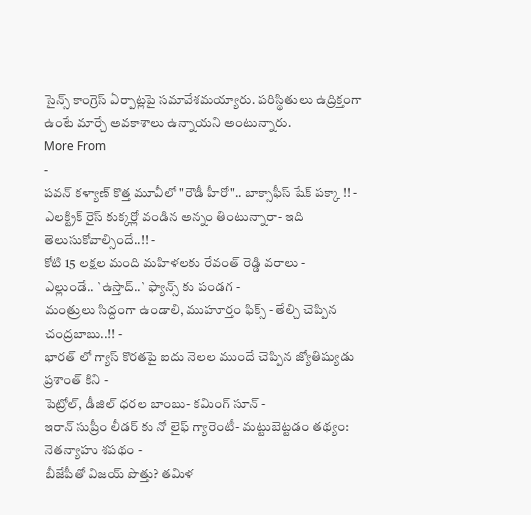సైన్స్ కాంగ్రెస్ ఏర్పాట్లపై సమావేశమయ్యారు. పరిస్థితులు ఉద్రిక్తంగా ఉంటే మార్చే అవకాశాలు ఉన్నాయని అంటున్నారు.
More From
-
పవన్ కళ్యాణ్ కొత్త మూవీలో "రౌడీ హీరో".. బాక్సాఫీస్ షేక్ పక్కా !! -
ఎలక్ట్రిక్ రైస్ కుక్కర్లో వండిన అన్నం తింటున్నారా- ఇది తెలుసుకోవాల్సిందే..!! -
కోటి 15 లక్షల మంది మహిళలకు రేవంత్ రెడ్డి వరాలు -
ఎల్లుండే.. `ఉస్తాద్..` ఫ్యాన్స్ కు పండగ -
మంత్రులు సిద్దంగా ఉండాలి, ముహూర్తం ఫిక్స్ - తేల్చి చెప్పిన చంద్రబాబు..!! -
భారత్ లో గ్యాస్ కొరతపై ఐదు నెలల ముందే చెప్పిన జ్యోతిష్యుడు ప్రశాంత్ కిని -
పెట్రోల్, డీజిల్ ధరల బాంబు- కమింగ్ సూన్ -
ఇరాన్ సుప్రీం లీడర్ కు నో లైఫ్ గ్యారెంటీ- మట్టుబెట్టడం తథ్యం: నెతన్యాహు శపథం -
బీజేపీతో విజయ్ పొత్తు? తమిళ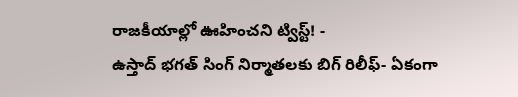రాజకీయాల్లో ఊహించని ట్విస్ట్! -
ఉస్తాద్ భగత్ సింగ్ నిర్మాతలకు బిగ్ రిలీఫ్- ఏకంగా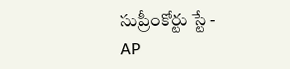సుప్రీంకోర్టు స్టే -
AP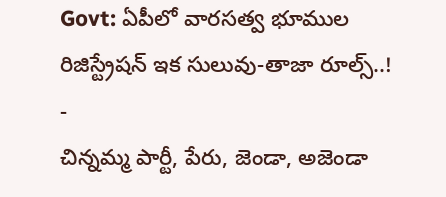Govt: ఏపీలో వారసత్వ భూముల రిజిస్ట్రేషన్ ఇక సులువు-తాజా రూల్స్..! -
చిన్నమ్మ పార్టీ, పేరు, జెండా, అజెండా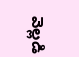వెల్లడి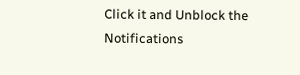Click it and Unblock the Notifications